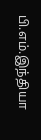பி.எம்.இந்தியா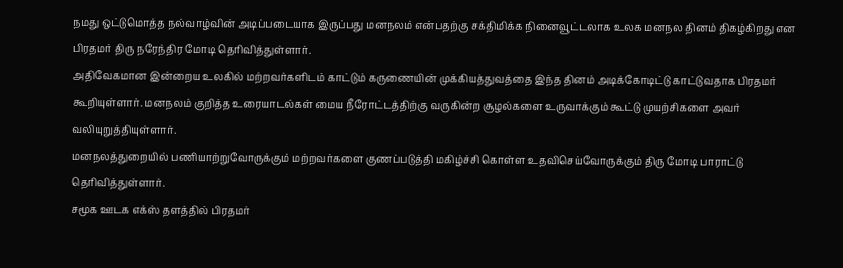நமது ஒட்டுமொத்த நல்வாழ்வின் அடிப்படையாக இருப்பது மனநலம் என்பதற்கு சக்திமிக்க நினைவூட்டலாக உலக மனநல தினம் திகழ்கிறது என பிரதமர் திரு நரேந்திர மோடி தெரிவித்துள்ளார்.
அதிவேகமான இன்றைய உலகில் மற்றவர்களிடம் காட்டும் கருணையின் முக்கியத்துவத்தை இந்த தினம் அடிக்கோடிட்டு காட்டுவதாக பிரதமர் கூறியுள்ளார். மனநலம் குறித்த உரையாடல்கள் மைய நீரோட்டத்திற்கு வருகின்ற சூழல்களை உருவாக்கும் கூட்டு முயற்சிகளை அவர் வலியுறுத்தியுள்ளார்.
மனநலத்துறையில் பணியாற்றுவோருக்கும் மற்றவர்களை குணப்படுத்தி மகிழ்ச்சி கொள்ள உதவிசெய்வோருக்கும் திரு மோடி பாராட்டு தெரிவித்துள்ளார்.
சமூக ஊடக எக்ஸ் தளத்தில் பிரதமர்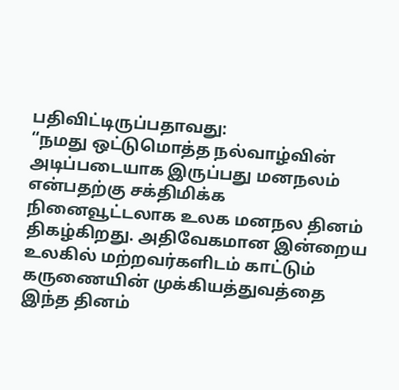பதிவிட்டிருப்பதாவது:
“நமது ஒட்டுமொத்த நல்வாழ்வின் அடிப்படையாக இருப்பது மனநலம் என்பதற்கு சக்திமிக்க நினைவூட்டலாக உலக மனநல தினம் திகழ்கிறது. அதிவேகமான இன்றைய உலகில் மற்றவர்களிடம் காட்டும் கருணையின் முக்கியத்துவத்தை இந்த தினம்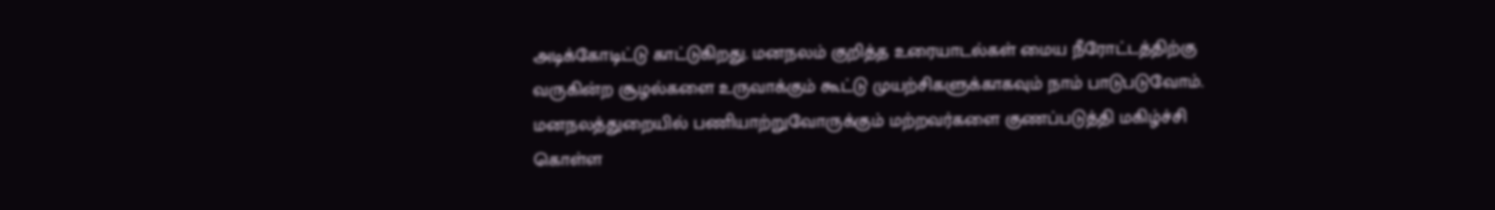அடிக்கோடிட்டு காட்டுகிறது. மனநலம் குறித்த உரையாடல்கள் மைய நீரோட்டத்திற்கு வருகின்ற சூழல்களை உருவாக்கும் கூட்டு முயற்சிகளுக்காகவும் நாம் பாடுபடுவோம். மனநலத்துறையில் பணியாற்றுவோருக்கும் மற்றவர்களை குணப்படுத்தி மகிழ்ச்சி கொள்ள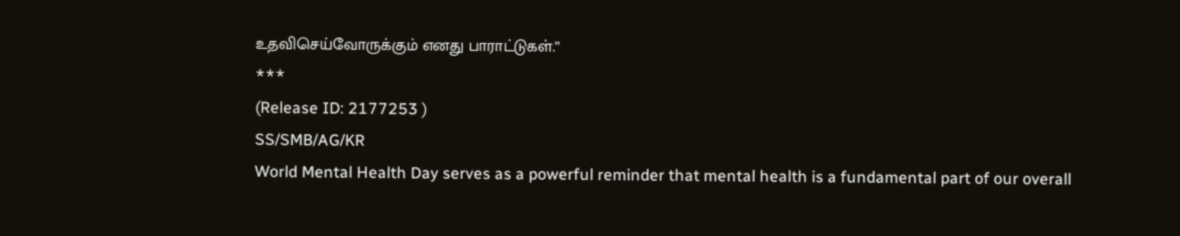உதவிசெய்வோருக்கும் எனது பாராட்டுகள்.”
***
(Release ID: 2177253 )
SS/SMB/AG/KR
World Mental Health Day serves as a powerful reminder that mental health is a fundamental part of our overall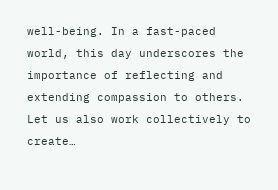well-being. In a fast-paced world, this day underscores the importance of reflecting and extending compassion to others. Let us also work collectively to create…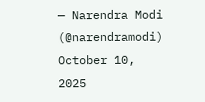— Narendra Modi (@narendramodi) October 10, 2025